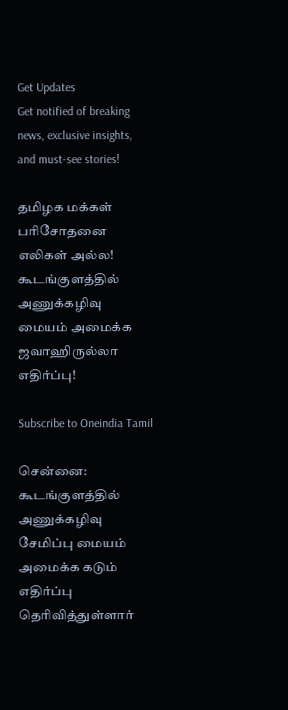Get Updates
Get notified of breaking news, exclusive insights, and must-see stories!

தமிழக மக்கள் பரிசோதனை எலிகள் அல்ல! கூடங்குளத்தில் அணுக்கழிவு மையம் அமைக்க ஜவாஹிருல்லா எதிர்ப்பு!

Subscribe to Oneindia Tamil

சென்னை: கூடங்குளத்தில் அணுக்கழிவு சேமிப்பு மையம் அமைக்க கடும் எதிர்ப்பு தெரிவித்துள்ளார்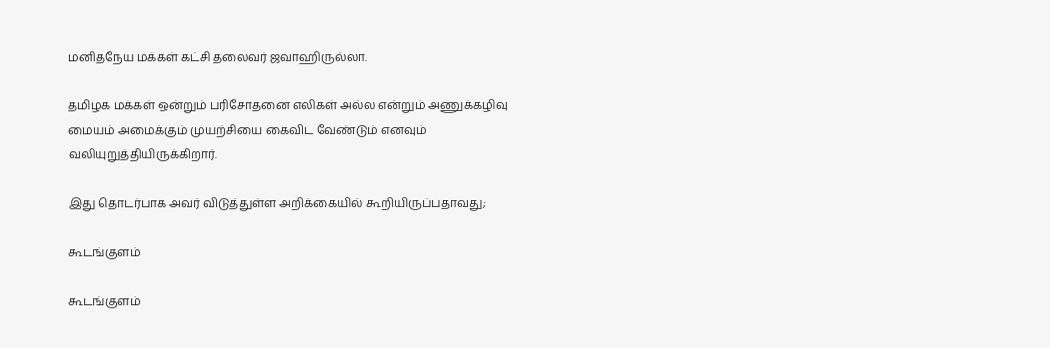மனிதநேய மக்கள் கட்சி தலைவர் ஜவாஹிருல்லா.

தமிழக மக்கள் ஒன்றும் பரிசோதனை எலிகள் அல்ல என்றும் அணுக்கழிவு மையம் அமைக்கும் முயற்சியை கைவிட வேண்டும் எனவும் வலியுறுத்தியிருக்கிறார்.

இது தொடர்பாக அவர் விடுத்துள்ள அறிக்கையில் கூறியிருப்பதாவது;

கூடங்குளம்

கூடங்குளம்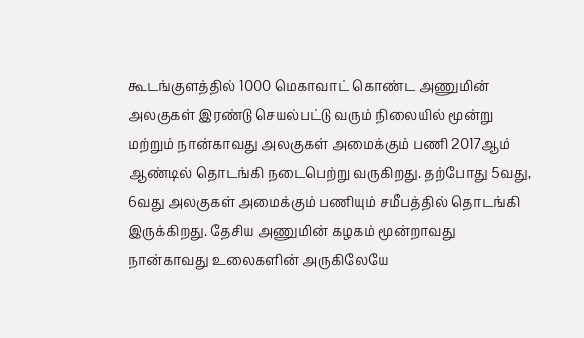கூடங்குளத்தில் 1000 மெகாவாட் கொண்ட அணுமின் அலகுகள் இரண்டு செயல்பட்டு வரும் நிலையில் மூன்று மற்றும் நான்காவது அலகுகள் அமைக்கும் பணி 2017ஆம் ஆண்டில் தொடங்கி நடைபெற்று வருகிறது. தற்போது 5வது, 6வது அலகுகள் அமைக்கும் பணியும் சமீபத்தில் தொடங்கி இருக்கிறது. தேசிய அணுமின் கழகம் மூன்றாவது நான்காவது உலைகளின் அருகிலேயே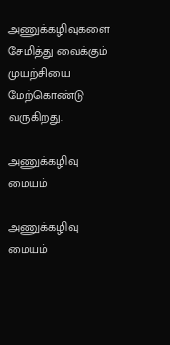அணுக்கழிவுகளை சேமித்து வைக்கும் முயற்சியை மேற்கொண்டு வருகிறது.

அணுக்கழிவு மையம்

அணுக்கழிவு மையம்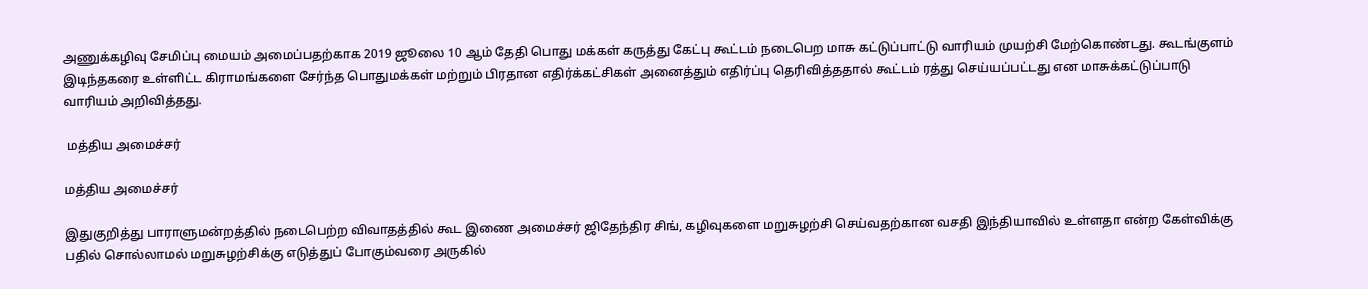அணுக்கழிவு சேமிப்பு மையம் அமைப்பதற்காக 2019 ஜூலை 10 ஆம் தேதி பொது மக்கள் கருத்து கேட்பு கூட்டம் நடைபெற மாசு கட்டுப்பாட்டு வாரியம் முயற்சி மேற்கொண்டது. கூடங்குளம் இடிந்தகரை உள்ளிட்ட கிராமங்களை சேர்ந்த பொதுமக்கள் மற்றும் பிரதான எதிர்க்கட்சிகள் அனைத்தும் எதிர்ப்பு தெரிவித்ததால் கூட்டம் ரத்து செய்யப்பட்டது என மாசுக்கட்டுப்பாடு வாரியம் அறிவித்தது.

 மத்திய அமைச்சர்

மத்திய அமைச்சர்

இதுகுறித்து பாராளுமன்றத்தில் நடைபெற்ற விவாதத்தில் கூட இணை அமைச்சர் ஜிதேந்திர சிங், கழிவுகளை மறுசுழற்சி செய்வதற்கான வசதி இந்தியாவில் உள்ளதா என்ற கேள்விக்கு பதில் சொல்லாமல் மறுசுழற்சிக்கு எடுத்துப் போகும்வரை அருகில்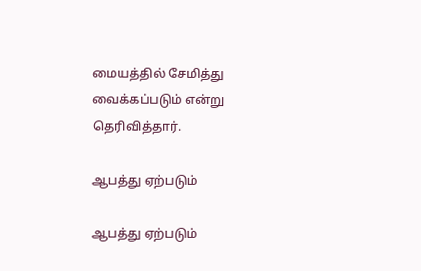மையத்தில் சேமித்து வைக்கப்படும் என்று தெரிவித்தார்.

ஆபத்து ஏற்படும்

ஆபத்து ஏற்படும்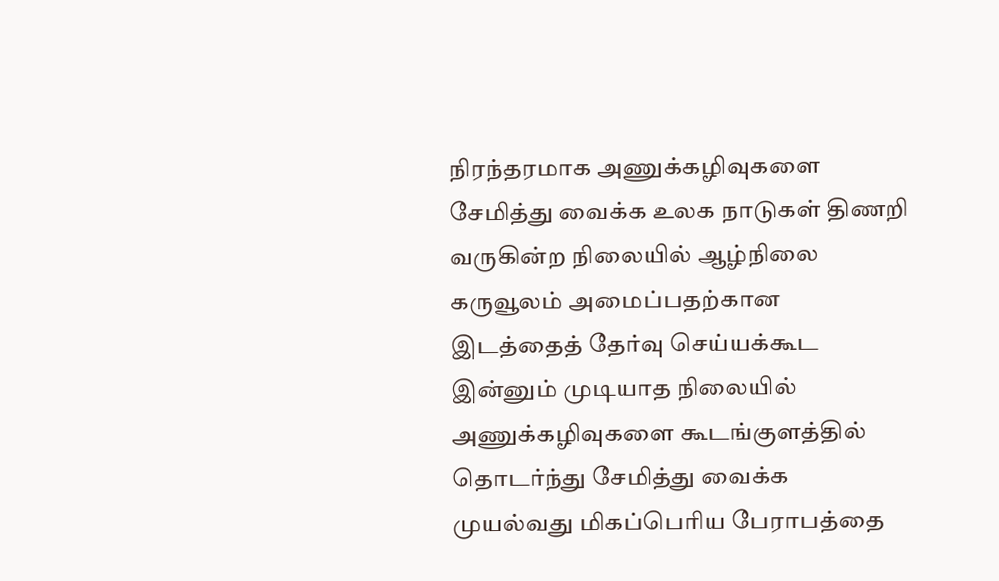நிரந்தரமாக அணுக்கழிவுகளை சேமித்து வைக்க உலக நாடுகள் திணறி வருகின்ற நிலையில் ஆழ்நிலை கருவூலம் அமைப்பதற்கான இடத்தைத் தேர்வு செய்யக்கூட இன்னும் முடியாத நிலையில் அணுக்கழிவுகளை கூடங்குளத்தில் தொடர்ந்து சேமித்து வைக்க முயல்வது மிகப்பெரிய பேராபத்தை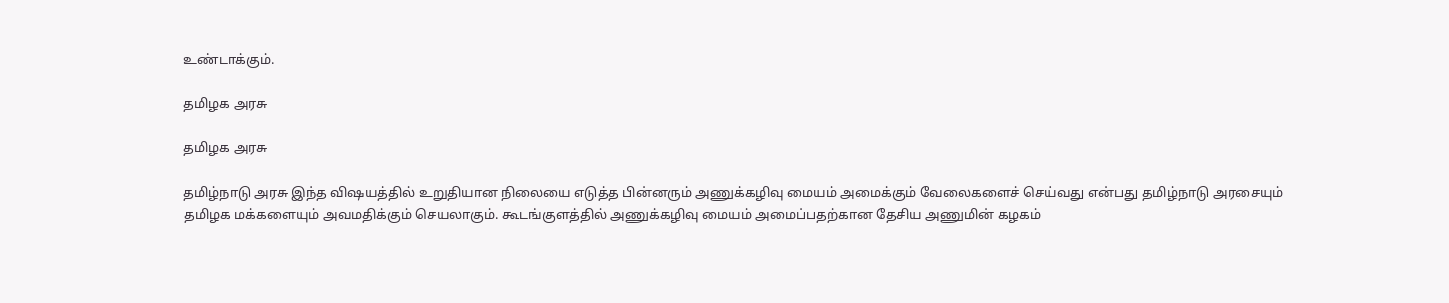உண்டாக்கும்.

தமிழக அரசு

தமிழக அரசு

தமிழ்நாடு அரசு இந்த விஷயத்தில் உறுதியான நிலையை எடுத்த பின்னரும் அணுக்கழிவு மையம் அமைக்கும் வேலைகளைச் செய்வது என்பது தமிழ்நாடு அரசையும் தமிழக மக்களையும் அவமதிக்கும் செயலாகும். கூடங்குளத்தில் அணுக்கழிவு மையம் அமைப்பதற்கான தேசிய அணுமின் கழகம்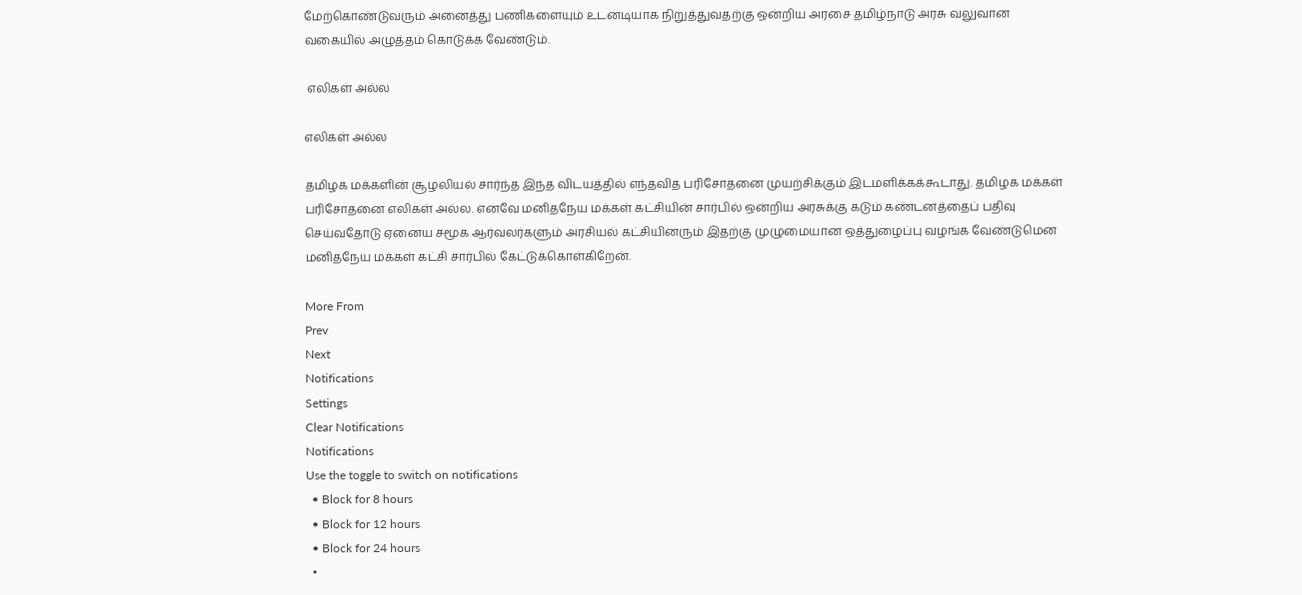மேற்கொண்டுவரும் அனைத்து பணிகளையும் உடனடியாக நிறுத்துவதற்கு ஒன்றிய அரசை தமிழ்நாடு அரசு வலுவான வகையில் அழுத்தம் கொடுக்க வேண்டும்.

 எலிகள் அல்ல

எலிகள் அல்ல

தமிழக மக்களின் சூழலியல் சார்ந்த இந்த விடயத்தில் எந்தவித பரிசோதனை முயற்சிக்கும் இடமளிக்கக்கூடாது. தமிழக மக்கள் பரிசோதனை எலிகள் அல்ல. எனவே மனிதநேய மக்கள் கட்சியின் சார்பில் ஒன்றிய அரசுக்கு கடும் கண்டனத்தைப் பதிவு செய்வதோடு ஏனைய சமூக ஆர்வலர்களும் அரசியல் கட்சியினரும் இதற்கு முழுமையான ஒத்துழைப்பு வழங்க வேண்டுமென மனிதநேய மக்கள் கட்சி சார்பில் கேட்டுக்கொள்கிறேன்.

More From
Prev
Next
Notifications
Settings
Clear Notifications
Notifications
Use the toggle to switch on notifications
  • Block for 8 hours
  • Block for 12 hours
  • Block for 24 hours
  •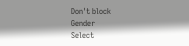Don't block
Gender
Select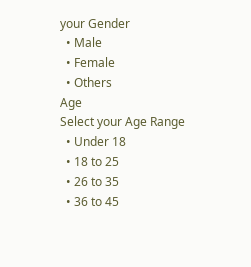your Gender
  • Male
  • Female
  • Others
Age
Select your Age Range
  • Under 18
  • 18 to 25
  • 26 to 35
  • 36 to 45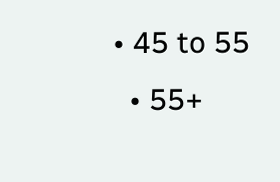• 45 to 55
  • 55+